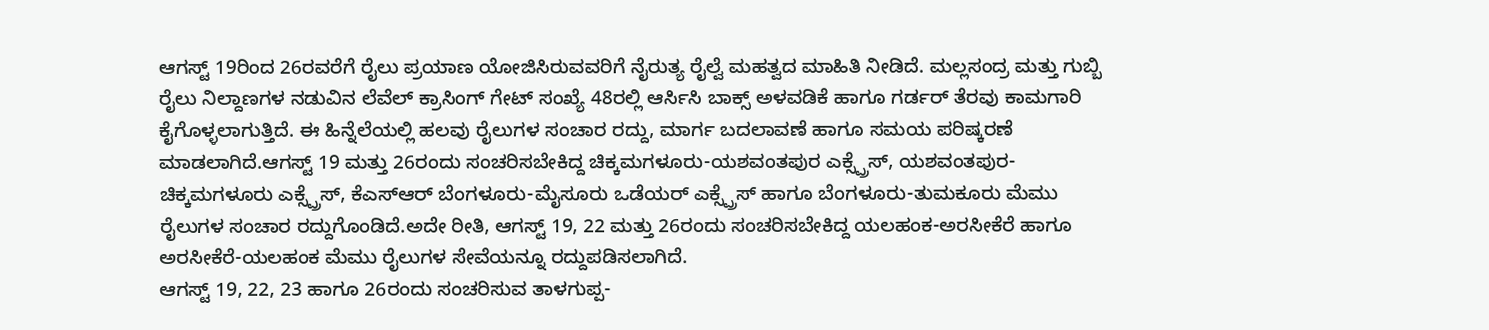ಆಗಸ್ಟ್ 19ರಿಂದ 26ರವರೆಗೆ ರೈಲು ಪ್ರಯಾಣ ಯೋಜಿಸಿರುವವರಿಗೆ ನೈರುತ್ಯ ರೈಲ್ವೆ ಮಹತ್ವದ ಮಾಹಿತಿ ನೀಡಿದೆ. ಮಲ್ಲಸಂದ್ರ ಮತ್ತು ಗುಬ್ಬಿ ರೈಲು ನಿಲ್ದಾಣಗಳ ನಡುವಿನ ಲೆವೆಲ್ ಕ್ರಾಸಿಂಗ್ ಗೇಟ್ ಸಂಖ್ಯೆ 48ರಲ್ಲಿ ಆರ್ಸಿಸಿ ಬಾಕ್ಸ್ ಅಳವಡಿಕೆ ಹಾಗೂ ಗರ್ಡರ್ ತೆರವು ಕಾಮಗಾರಿ ಕೈಗೊಳ್ಳಲಾಗುತ್ತಿದೆ. ಈ ಹಿನ್ನೆಲೆಯಲ್ಲಿ ಹಲವು ರೈಲುಗಳ ಸಂಚಾರ ರದ್ದು, ಮಾರ್ಗ ಬದಲಾವಣೆ ಹಾಗೂ ಸಮಯ ಪರಿಷ್ಕರಣೆ ಮಾಡಲಾಗಿದೆ.ಆಗಸ್ಟ್ 19 ಮತ್ತು 26ರಂದು ಸಂಚರಿಸಬೇಕಿದ್ದ ಚಿಕ್ಕಮಗಳೂರು-ಯಶವಂತಪುರ ಎಕ್ಸ್ಪ್ರೆಸ್, ಯಶವಂತಪುರ-ಚಿಕ್ಕಮಗಳೂರು ಎಕ್ಸ್ಪ್ರೆಸ್, ಕೆಎಸ್ಆರ್ ಬೆಂಗಳೂರು-ಮೈಸೂರು ಒಡೆಯರ್ ಎಕ್ಸ್ಪ್ರೆಸ್ ಹಾಗೂ ಬೆಂಗಳೂರು-ತುಮಕೂರು ಮೆಮು ರೈಲುಗಳ ಸಂಚಾರ ರದ್ದುಗೊಂಡಿದೆ.ಅದೇ ರೀತಿ, ಆಗಸ್ಟ್ 19, 22 ಮತ್ತು 26ರಂದು ಸಂಚರಿಸಬೇಕಿದ್ದ ಯಲಹಂಕ-ಅರಸೀಕೆರೆ ಹಾಗೂ ಅರಸೀಕೆರೆ-ಯಲಹಂಕ ಮೆಮು ರೈಲುಗಳ ಸೇವೆಯನ್ನೂ ರದ್ದುಪಡಿಸಲಾಗಿದೆ.
ಆಗಸ್ಟ್ 19, 22, 23 ಹಾಗೂ 26ರಂದು ಸಂಚರಿಸುವ ತಾಳಗುಪ್ಪ-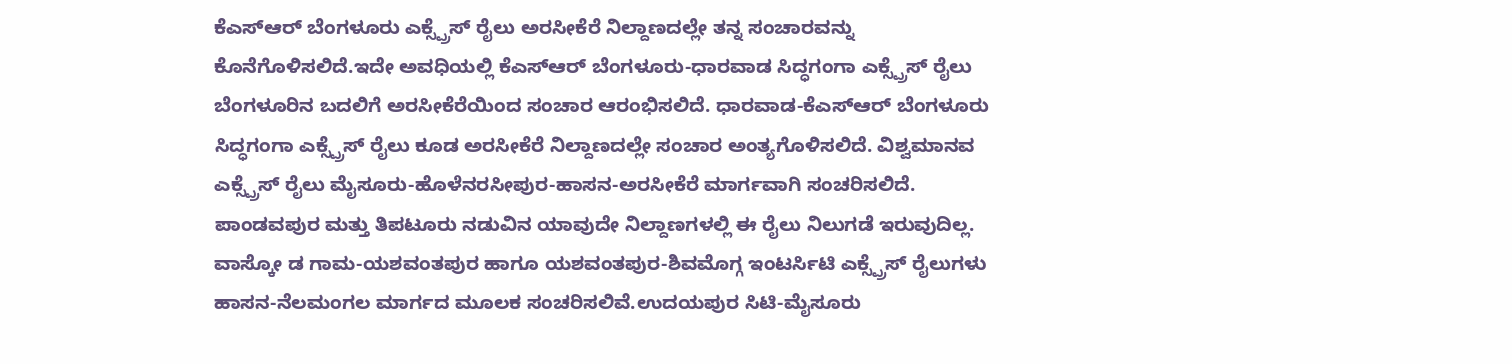ಕೆಎಸ್ಆರ್ ಬೆಂಗಳೂರು ಎಕ್ಸ್ಪ್ರೆಸ್ ರೈಲು ಅರಸೀಕೆರೆ ನಿಲ್ದಾಣದಲ್ಲೇ ತನ್ನ ಸಂಚಾರವನ್ನು ಕೊನೆಗೊಳಿಸಲಿದೆ.ಇದೇ ಅವಧಿಯಲ್ಲಿ ಕೆಎಸ್ಆರ್ ಬೆಂಗಳೂರು-ಧಾರವಾಡ ಸಿದ್ಧಗಂಗಾ ಎಕ್ಸ್ಪ್ರೆಸ್ ರೈಲು ಬೆಂಗಳೂರಿನ ಬದಲಿಗೆ ಅರಸೀಕೆರೆಯಿಂದ ಸಂಚಾರ ಆರಂಭಿಸಲಿದೆ. ಧಾರವಾಡ-ಕೆಎಸ್ಆರ್ ಬೆಂಗಳೂರು ಸಿದ್ಧಗಂಗಾ ಎಕ್ಸ್ಪ್ರೆಸ್ ರೈಲು ಕೂಡ ಅರಸೀಕೆರೆ ನಿಲ್ದಾಣದಲ್ಲೇ ಸಂಚಾರ ಅಂತ್ಯಗೊಳಿಸಲಿದೆ. ವಿಶ್ವಮಾನವ ಎಕ್ಸ್ಪ್ರೆಸ್ ರೈಲು ಮೈಸೂರು-ಹೊಳೆನರಸೀಪುರ-ಹಾಸನ-ಅರಸೀಕೆರೆ ಮಾರ್ಗವಾಗಿ ಸಂಚರಿಸಲಿದೆ. ಪಾಂಡವಪುರ ಮತ್ತು ತಿಪಟೂರು ನಡುವಿನ ಯಾವುದೇ ನಿಲ್ದಾಣಗಳಲ್ಲಿ ಈ ರೈಲು ನಿಲುಗಡೆ ಇರುವುದಿಲ್ಲ.
ವಾಸ್ಕೋ ಡ ಗಾಮ-ಯಶವಂತಪುರ ಹಾಗೂ ಯಶವಂತಪುರ-ಶಿವಮೊಗ್ಗ ಇಂಟರ್ಸಿಟಿ ಎಕ್ಸ್ಪ್ರೆಸ್ ರೈಲುಗಳು ಹಾಸನ-ನೆಲಮಂಗಲ ಮಾರ್ಗದ ಮೂಲಕ ಸಂಚರಿಸಲಿವೆ.ಉದಯಪುರ ಸಿಟಿ-ಮೈಸೂರು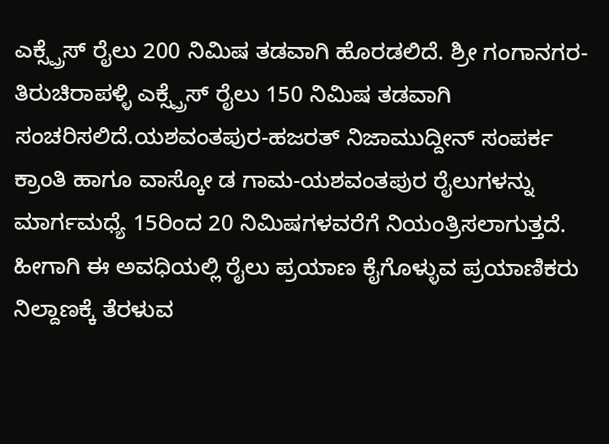ಎಕ್ಸ್ಪ್ರೆಸ್ ರೈಲು 200 ನಿಮಿಷ ತಡವಾಗಿ ಹೊರಡಲಿದೆ. ಶ್ರೀ ಗಂಗಾನಗರ-ತಿರುಚಿರಾಪಳ್ಳಿ ಎಕ್ಸ್ಪ್ರೆಸ್ ರೈಲು 150 ನಿಮಿಷ ತಡವಾಗಿ ಸಂಚರಿಸಲಿದೆ.ಯಶವಂತಪುರ-ಹಜರತ್ ನಿಜಾಮುದ್ದೀನ್ ಸಂಪರ್ಕ ಕ್ರಾಂತಿ ಹಾಗೂ ವಾಸ್ಕೋ ಡ ಗಾಮ-ಯಶವಂತಪುರ ರೈಲುಗಳನ್ನು ಮಾರ್ಗಮಧ್ಯೆ 15ರಿಂದ 20 ನಿಮಿಷಗಳವರೆಗೆ ನಿಯಂತ್ರಿಸಲಾಗುತ್ತದೆ.
ಹೀಗಾಗಿ ಈ ಅವಧಿಯಲ್ಲಿ ರೈಲು ಪ್ರಯಾಣ ಕೈಗೊಳ್ಳುವ ಪ್ರಯಾಣಿಕರು ನಿಲ್ದಾಣಕ್ಕೆ ತೆರಳುವ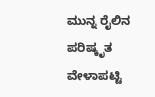ಮುನ್ನ ರೈಲಿನ ಪರಿಷ್ಕೃತ ವೇಳಾಪಟ್ಟಿ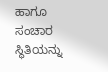ಹಾಗೂ ಸಂಚಾರ ಸ್ಥಿತಿಯನ್ನು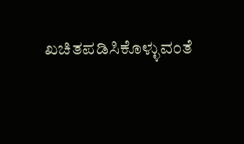ಖಚಿತಪಡಿಸಿಕೊಳ್ಳುವಂತೆ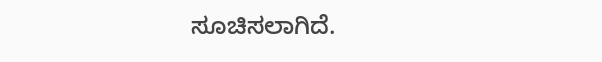ಸೂಚಿಸಲಾಗಿದೆ.